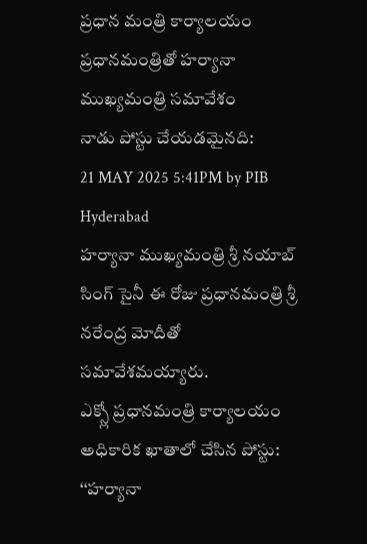ప్రధాన మంత్రి కార్యాలయం
ప్రధానమంత్రితో హర్యానా ముఖ్యమంత్రి సమావేశం
నాడు పోస్టు చేయడమైనది:
21 MAY 2025 5:41PM by PIB Hyderabad
హర్యానా ముఖ్యమంత్రి శ్రీ నయాబ్ సింగ్ సైనీ ఈ రోజు ప్రధానమంత్రి శ్రీ నరేంద్ర మోదీతో సమావేశమయ్యారు.
ఎక్స్లో ప్రధానమంత్రి కార్యాలయం అధికారిక ఖాతాలో చేసిన పోస్టు:
‘‘హర్యానా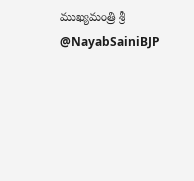ముఖ్యమంత్రి శ్రీ @NayabSainiBJP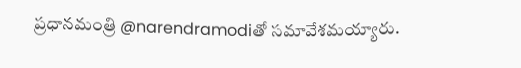ప్రధానమంత్రి @narendramodiతో సమావేశమయ్యారు.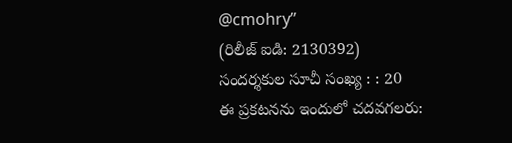@cmohry’’
(రిలీజ్ ఐడి: 2130392)
సందర్శకుల సూచీ సంఖ్య : : 20
ఈ ప్రకటనను ఇందులో చదవగలరు: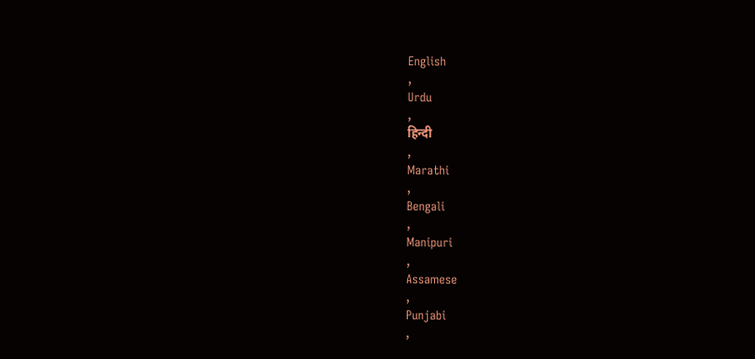English
,
Urdu
,
हिन्दी
,
Marathi
,
Bengali
,
Manipuri
,
Assamese
,
Punjabi
,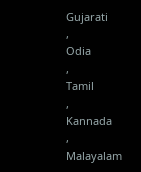Gujarati
,
Odia
,
Tamil
,
Kannada
,
Malayalam